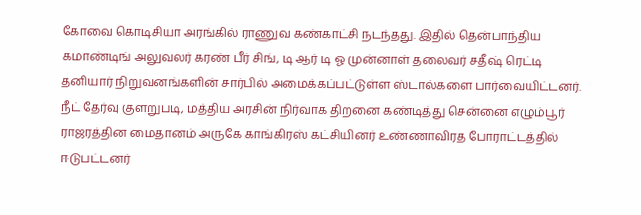கோவை கொடிசியா அரங்கில் ராணுவ கண்காட்சி நடந்தது. இதில் தென்பாந்திய கமாண்டிங் அலுவலர் கரண் பீர் சிங், டி ஆர் டி ஓ முன்னாள் தலைவர் சதீஷ் ரெட்டி தனியார் நிறுவனங்களின் சார்பில் அமைக்கப்பட்டுள்ள ஸ்டால்களை பார்வையிட்டனர்.
நீட் தேர்வு குளறுபடி, மத்திய அரசின் நிர்வாக திறனை கண்டித்து சென்னை எழும்பூர் ராஜரத்தின மைதானம் அருகே காங்கிரஸ் கட்சியினர் உண்ணாவிரத போராட்டத்தில் ஈடுபட்டனர்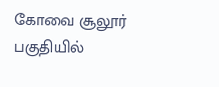கோவை சூலூர் பகுதியில்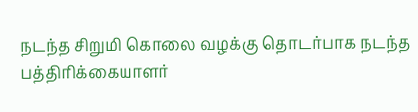நடந்த சிறுமி கொலை வழக்கு தொடர்பாக நடந்த பத்திரிக்கையாளர்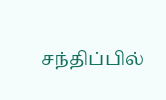சந்திப்பில்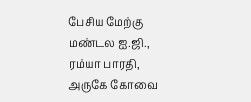பேசிய மேற்கு மண்டல ஐ.ஜி., ரம்யா பாரதி, அருகே கோவை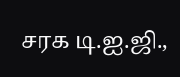சரக டி.ஐ.ஜி.,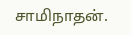சாமிநாதன்.